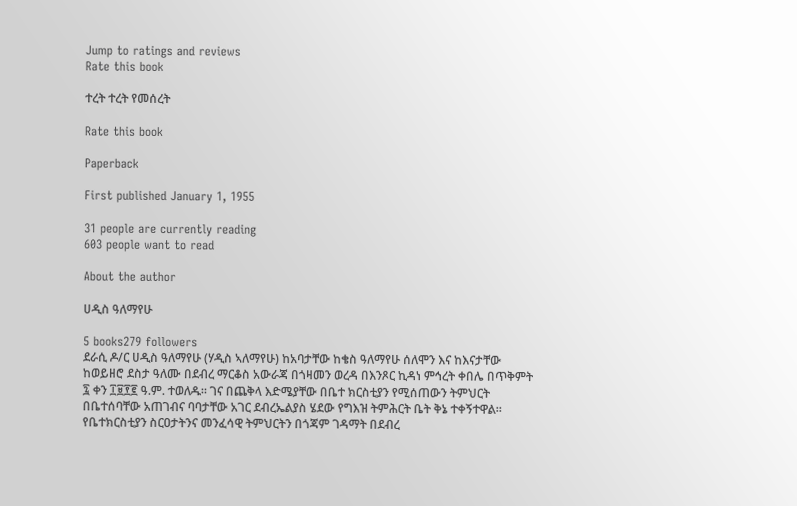Jump to ratings and reviews
Rate this book

ተረት ተረት የመሰረት

Rate this book

Paperback

First published January 1, 1955

31 people are currently reading
603 people want to read

About the author

ሀዲስ ዓለማየሁ

5 books279 followers
ደራሲ ዶ/ር ሀዲስ ዓለማየሁ (ሃዲስ ኣለማየሁ) ከአባታቸው ከቄስ ዓለማየሁ ሰለሞን እና ከእናታቸው ከወይዘሮ ደስታ ዓለሙ በደብረ ማርቆስ አውራጃ በጎዛመን ወረዳ በእንጾር ኪዳነ ምኅረት ቀበሌ በጥቅምት ፯ ቀን ፲፱፻፪ ዓ.ም. ተወለዱ። ገና በጨቅላ እድሜያቸው በቤተ ክርስቲያን የሚሰጠውን ትምህርት በቤተሰባቸው አጠገብና ባባታቸው አገር ደብረኤልያስ ሄደው የግእዝ ትምሕርት ቤት ቅኔ ተቀኝተዋል። የቤተክርስቲያን ስርዐታትንና መንፈሳዊ ትምህርትን በጎጃም ገዳማት በደብረ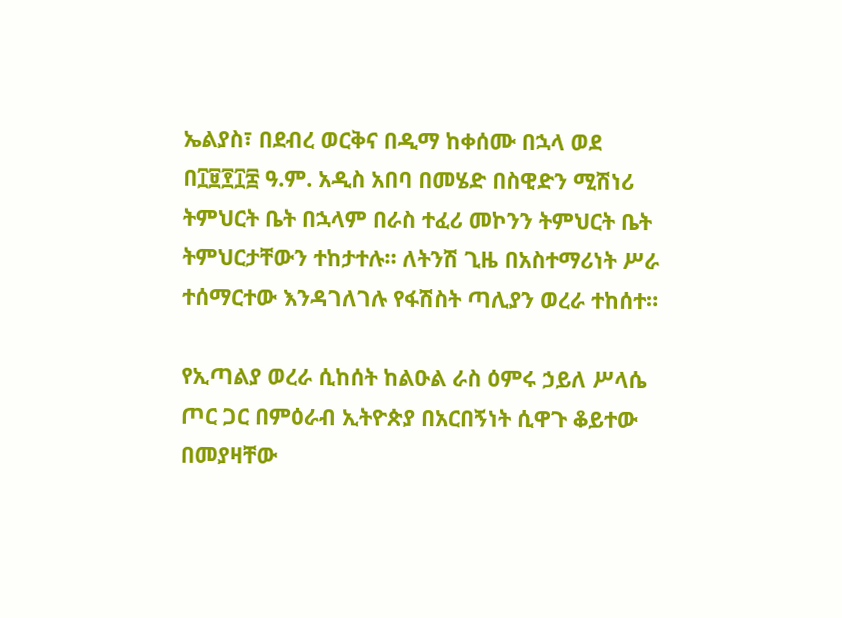ኤልያስ፣ በደብረ ወርቅና በዲማ ከቀሰሙ በኋላ ወደ በ፲፱፻፲፰ ዓ.ም. አዲስ አበባ በመሄድ በስዊድን ሚሽነሪ ትምህርት ቤት በኋላም በራስ ተፈሪ መኮንን ትምህርት ቤት ትምህርታቸውን ተከታተሉ። ለትንሽ ጊዜ በአስተማሪነት ሥራ ተሰማርተው እንዳገለገሉ የፋሽስት ጣሊያን ወረራ ተከሰተ።

የኢጣልያ ወረራ ሲከሰት ከልዑል ራስ ዕምሩ ኃይለ ሥላሴ ጦር ጋር በምዕራብ ኢትዮጵያ በአርበኝነት ሲዋጉ ቆይተው በመያዛቸው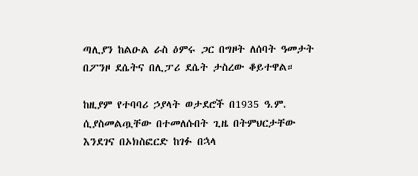ጣሊያን ከልዑል ራስ ዕምሩ ጋር በግዞት ለሰባት ዓመታት በፖንዞ ደሴትና በሊፓሪ ደሴት ታስረው ቆይተዋል።

ከዚያም የተባባሪ ኃያላት ወታደሮች በ1935 ዓ.ም. ሲያስመልጧቸው በተመለሱበት ጊዜ በትምህርታቸው እንደገና በኦክስፎርድ ከገፉ በኋላ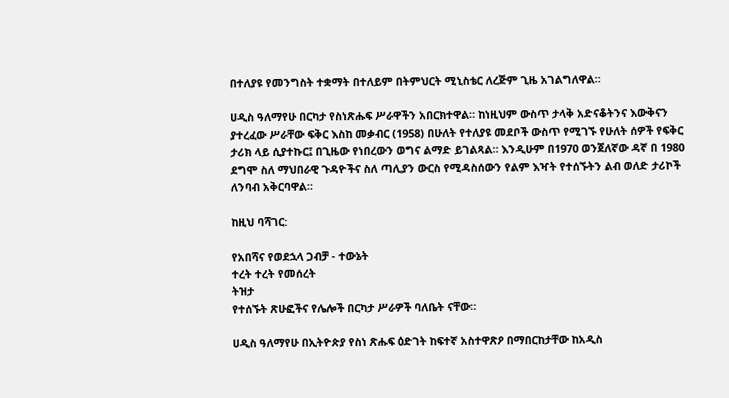በተለያዩ የመንግስት ተቋማት በተለይም በትምህርት ሚኒስቴር ለረጅም ጊዜ አገልግለዋል።

ሀዲስ ዓለማየሁ በርካታ የስነጽሑፍ ሥራዋችን አበርክተዋል። ከነዚህም ውስጥ ታላቅ አድናቆትንና እውቅናን ያተረፈው ሥራቸው ፍቅር እስከ መቃብር (1958) በሁለት የተለያዩ መደቦች ውስጥ የሚገኙ የሁለት ሰዎች የፍቅር ታሪክ ላይ ሲያተኩር፤ በጊዜው የነበረውን ወግና ልማድ ይገልጻል። እንዲሁም በ1970 ወንጀለኛው ዳኛ በ 1980 ደግሞ ስለ ማህበራዊ ጉዳዮችና ስለ ጣሊያን ውርስ የሚዳስሰውን የልም እዣት የተሰኙትን ልብ ወለድ ታሪኮች ለንባብ አቅርባዋል።

ከዚህ ባሻገር:

የአበሻና የወደኋላ ጋብቻ - ተውኔት
ተረት ተረት የመሰረት
ትዝታ
የተሰኙት ጽሁፎችና የሌሎች በርካታ ሥራዎች ባለቤት ናቸው።

ሀዲስ ዓለማየሁ በኢትዮጵያ የስነ ጽሑፍ ዕድገት ከፍተኛ አስተዋጽዖ በማበርከታቸው ከአዲስ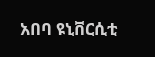አበባ ዩኒቨርሲቲ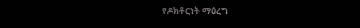የዶክቶርነት ማዕረግ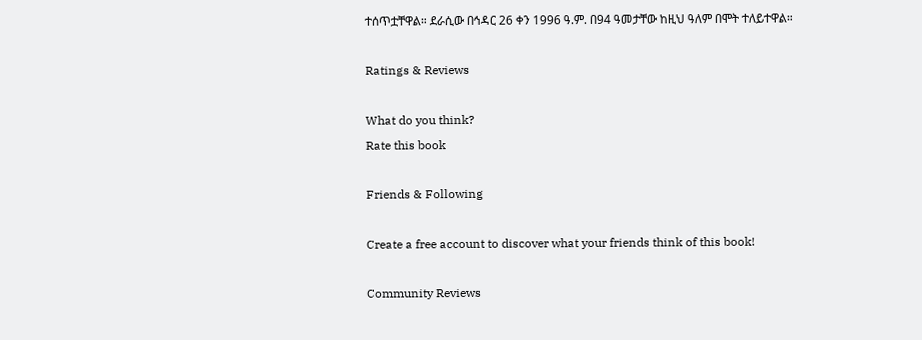ተሰጥቷቸዋል። ደራሲው በኅዳር 26 ቀን 1996 ዓ.ም. በ94 ዓመታቸው ከዚህ ዓለም በሞት ተለይተዋል።

Ratings & Reviews

What do you think?
Rate this book

Friends & Following

Create a free account to discover what your friends think of this book!

Community Reviews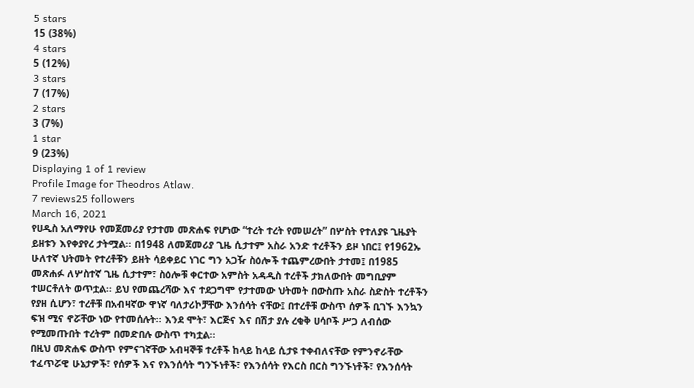5 stars
15 (38%)
4 stars
5 (12%)
3 stars
7 (17%)
2 stars
3 (7%)
1 star
9 (23%)
Displaying 1 of 1 review
Profile Image for Theodros Atlaw.
7 reviews25 followers
March 16, 2021
የሀዲስ አለማየሁ የመጀመሪያ የታተመ መጽሐፍ የሆነው “ተረት ተረት የመሠረት” በሦስት የተለያዩ ጊዜያት ይዘቱን እየቀያየረ ታትሟል፡፡ በ1948 ለመጀመሪያ ጊዜ ሲታተም አስራ አንድ ተረቶችን ይዞ ነበር፤ የ1962ኡ ሁለተኛ ህትመት የተረቶቹን ይዘት ሳይቀይር ነገር ግን አጋዥ ስዕሎች ተጨምረውበት ታተመ፤ በ1985 መጽሐፉ ለሦስተኛ ጊዜ ሲታተም፣ ስዕሎቹ ቀርተው አምስት አዳዲስ ተረቶች ታክለውበት መግቢያም ተሠርቶለት ወጥቷል፡፡ ይህ የመጨረሻው እና ተደጋግሞ የታተመው ህትመት በውስጡ አስራ ስድስት ተረቶችን የያዘ ሲሆን፣ ተረቶቹ በአብዛኛው ዋነኛ ባለታሪኮቻቸው እንሰሳት ናቸው፤ በተረቶቹ ውስጥ ሰዎች ቢገኙ እንኳን ፍዝ ሚና ኖሯቸው ነው የተመሰሉት፡፡ እንደ ሞት፣ እርጅና እና በሽታ ያሉ ረቂቅ ሀሳቦች ሥጋ ለብሰው የሚመጡበት ተረትም በመድበሉ ውስጥ ተካቷል፡፡
በዚህ መጽሐፍ ውስጥ የምናገኛቸው አብዛኞቹ ተረቶች ከላይ ከላይ ሲታዩ ተቀብለናቸው የምንኖራቸው ተፈጥሯዊ ሁኔታዎች፣ የሰዎች እና የእንሰሳት ግንኙነቶች፣ የእንሰሳት የእርስ በርስ ግንኙነቶች፣ የእንሰሳት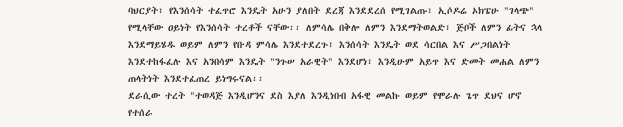ባህርያት፣ የእንሰሳት ተፈጥሮ እንዴት አሁን ያለበት ደረጃ እንደደረሰ የሚገልጡ፣ ኢሶዶሬ ኦክፔሁ "ገላጭ" የሚላቸው ዐይነት የእንሰሳት ተረቶች ናቸው፡፡ ለምሳሌ በቅሎ ለምን እንደማትወልድ፣ ጅቦች ለምን ፊትና ኋላ እንደማይሄዱ ወይም ለምን የቡዳ ምሳሌ እንደተደረጉ፣ እንሰሳት እንዴት ወደ ሳርበል እና ሥጋበልነት እንደተከፋፈሉ እና አንበሳም እንዴት "ንጉሠ አራዊት" እንደሆነ፣ እንዲሁም አይጥ እና ድመት መሐል ለምን ጠላትነት እንደተፈጠረ ይነግሩናል፡፡
ደራሲው ተረት "ተወዳጅ እንዲሆንና ደስ እያለ እንዲነበብ አፋዊ መልኩ ወይም የሞራሉ ጌጥ ደህና ሆኖ የተሰራ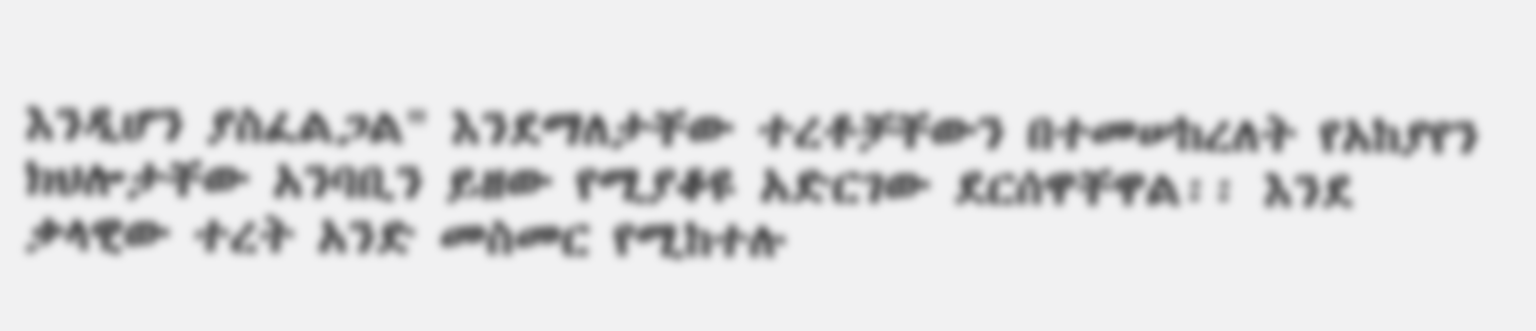እንዲሆን ያስፈልጋል" እንደማለታቸው ተረቶቻቸውን በተመሠከረለት የአከያየን ክህሎታቸው አንባቢን ይዘው የሚያቆዩ አድርገው ደርሰዋቸዋል፡፡ እንደ ቃላዊው ተረት አንድ መስመር የሚከተሉ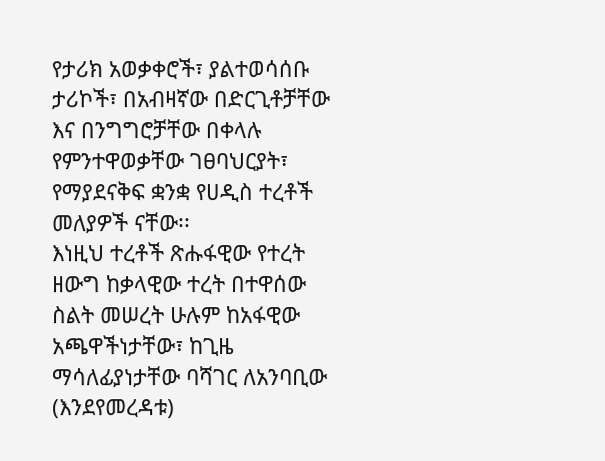የታሪክ አወቃቀሮች፣ ያልተወሳሰቡ ታሪኮች፣ በአብዛኛው በድርጊቶቻቸው እና በንግግሮቻቸው በቀላሉ የምንተዋወቃቸው ገፀባህርያት፣ የማያደናቅፍ ቋንቋ የሀዲስ ተረቶች መለያዎች ናቸው፡፡
እነዚህ ተረቶች ጽሑፋዊው የተረት ዘውግ ከቃላዊው ተረት በተዋሰው ስልት መሠረት ሁሉም ከአፋዊው አጫዋችነታቸው፣ ከጊዜ ማሳለፊያነታቸው ባሻገር ለአንባቢው (እንደየመረዳቱ)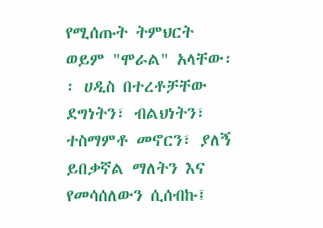የሚሰጡት ትምህርት ወይም "ሞራል" አላቸው፡፡ ሀዲስ በተረቶቻቸው ደግነትን፣ ብልህነትን፣ ተስማምቶ መኖርን፣ ያለኝ ይበቃኛል ማለትን እና የመሳሰለውን ሲሰብኩ፤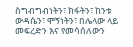ስግብግብነትን፣ ክፋትን፣ ከንቱ ውዳሴን፣ ሞኝነትን፣ በሌላው ላይ መፍረድን እና የመሳሰለውን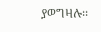ያወግዛሉ፡፡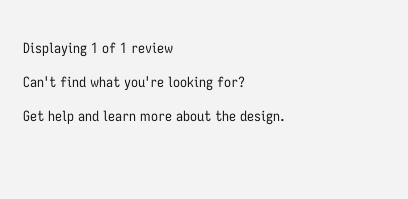Displaying 1 of 1 review

Can't find what you're looking for?

Get help and learn more about the design.